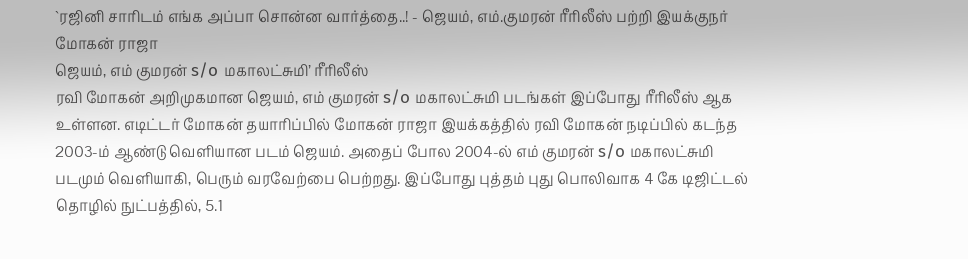`ரஜினி சாரிடம் எங்க அப்பா சொன்ன வார்த்தை..! - ஜெயம், எம்.குமரன் ரீரிலீஸ் பற்றி இயக்குநர் மோகன் ராஜா
ஜெயம், எம் குமரன் s/o மகாலட்சுமி’ ரீரிலீஸ்
ரவி மோகன் அறிமுகமான ஜெயம், எம் குமரன் s/o மகாலட்சுமி படங்கள் இப்போது ரீரிலீஸ் ஆக உள்ளன. எடிட்டர் மோகன் தயாரிப்பில் மோகன் ராஜா இயக்கத்தில் ரவி மோகன் நடிப்பில் கடந்த 2003-ம் ஆண்டு வெளியான படம் ஜெயம். அதைப் போல 2004-ல் எம் குமரன் s/o மகாலட்சுமி படமும் வெளியாகி, பெரும் வரவேற்பை பெற்றது. இப்போது புத்தம் புது பொலிவாக 4 கே டிஜிட்டல் தொழில் நுட்பத்தில், 5.1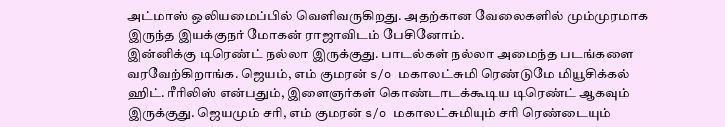அட்மாஸ் ஒலியமைப்பில் வெளிவருகிறது. அதற்கான வேலைகளில் மும்முரமாக இருந்த இயக்குநர் மோகன் ராஜாவிடம் பேசினோம்.
இன்னிக்கு டிரெண்ட் நல்லா இருக்குது. பாடல்கள் நல்லா அமைந்த படங்களை வரவேற்கிறாங்க. ஜெயம், எம் குமரன் s/o மகாலட்சுமி ரெண்டுமே மியூசிக்கல் ஹிட். ரீரிலிஸ் என்பதும், இளைஞர்கள் கொண்டாடக்கூடிய டிரெண்ட் ஆகவும் இருக்குது. ஜெயமும் சரி, எம் குமரன் s/o மகாலட்சுமியும் சரி ரெண்டையும்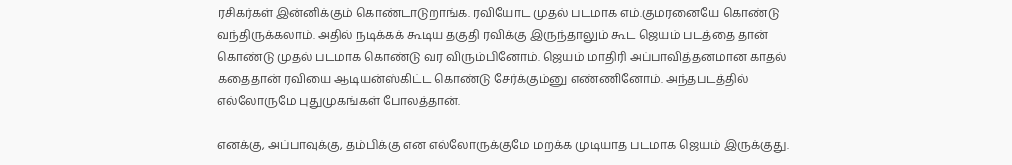ரசிகர்கள் இன்னிக்கும் கொண்டாடுறாங்க. ரவியோட முதல் படமாக எம்.குமரனையே கொண்டு வந்திருக்கலாம். அதில் நடிக்கக் கூடிய தகுதி ரவிக்கு இருந்தாலும் கூட ஜெயம் படத்தை தான் கொண்டு முதல் படமாக கொண்டு வர விரும்பினோம். ஜெயம் மாதிரி அப்பாவித்தனமான காதல் கதைதான் ரவியை ஆடியன்ஸ்கிட்ட கொண்டு சேர்க்கும்னு எண்ணினோம். அந்தபடத்தில் எல்லோருமே புதுமுகங்கள் போலத்தான்.

எனக்கு, அப்பாவுக்கு, தம்பிக்கு என எல்லோருக்குமே மறக்க முடியாத படமாக ஜெயம் இருக்குது.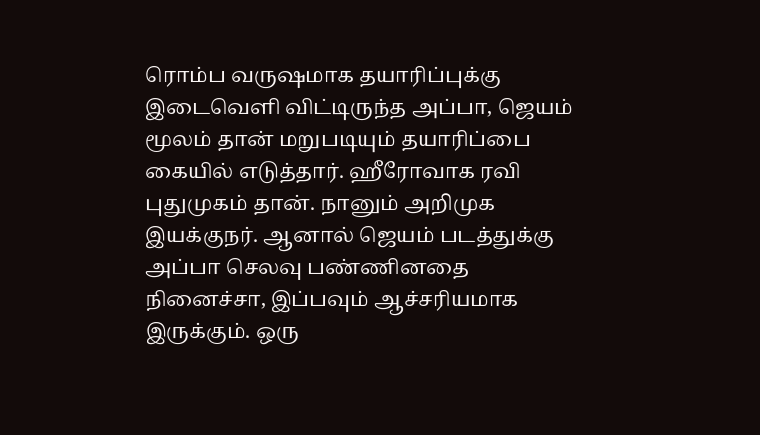ரொம்ப வருஷமாக தயாரிப்புக்கு இடைவெளி விட்டிருந்த அப்பா, ஜெயம் மூலம் தான் மறுபடியும் தயாரிப்பை கையில் எடுத்தார். ஹீரோவாக ரவி புதுமுகம் தான். நானும் அறிமுக இயக்குநர். ஆனால் ஜெயம் படத்துக்கு அப்பா செலவு பண்ணினதை நினைச்சா, இப்பவும் ஆச்சரியமாக இருக்கும். ஒரு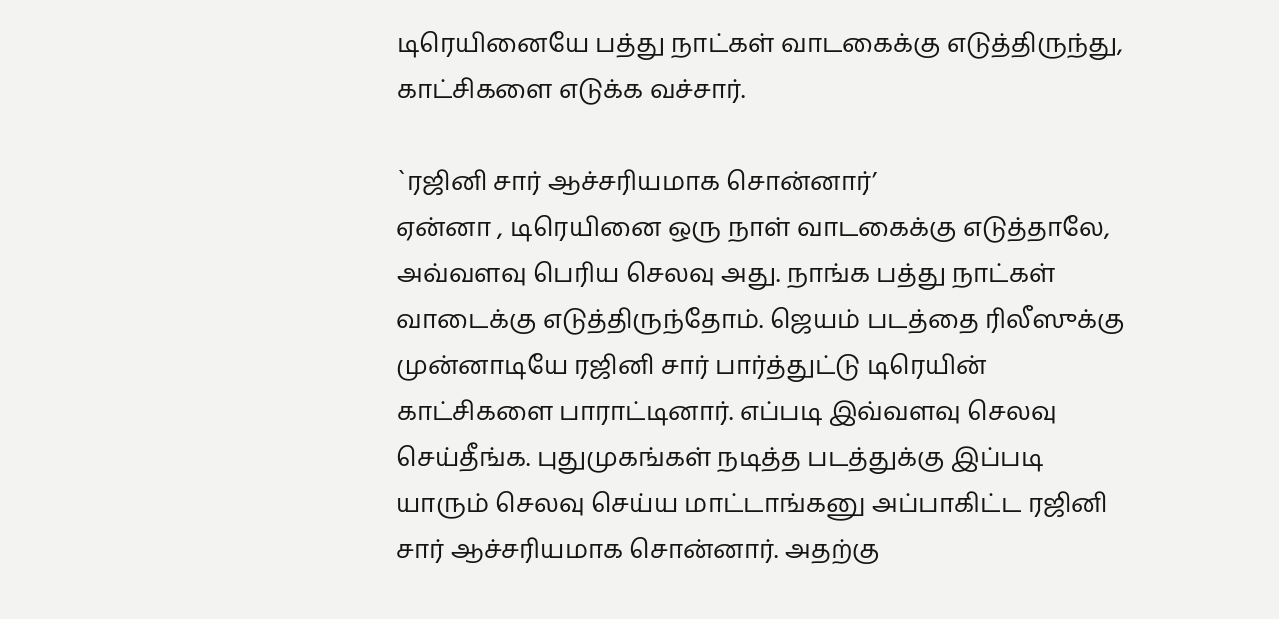டிரெயினையே பத்து நாட்கள் வாடகைக்கு எடுத்திருந்து, காட்சிகளை எடுக்க வச்சார்.

`ரஜினி சார் ஆச்சரியமாக சொன்னார்’
ஏன்னா , டிரெயினை ஒரு நாள் வாடகைக்கு எடுத்தாலே, அவ்வளவு பெரிய செலவு அது. நாங்க பத்து நாட்கள் வாடைக்கு எடுத்திருந்தோம். ஜெயம் படத்தை ரிலீஸுக்கு முன்னாடியே ரஜினி சார் பார்த்துட்டு டிரெயின் காட்சிகளை பாராட்டினார். எப்படி இவ்வளவு செலவு செய்தீங்க. புதுமுகங்கள் நடித்த படத்துக்கு இப்படி யாரும் செலவு செய்ய மாட்டாங்கனு அப்பாகிட்ட ரஜினி சார் ஆச்சரியமாக சொன்னார். அதற்கு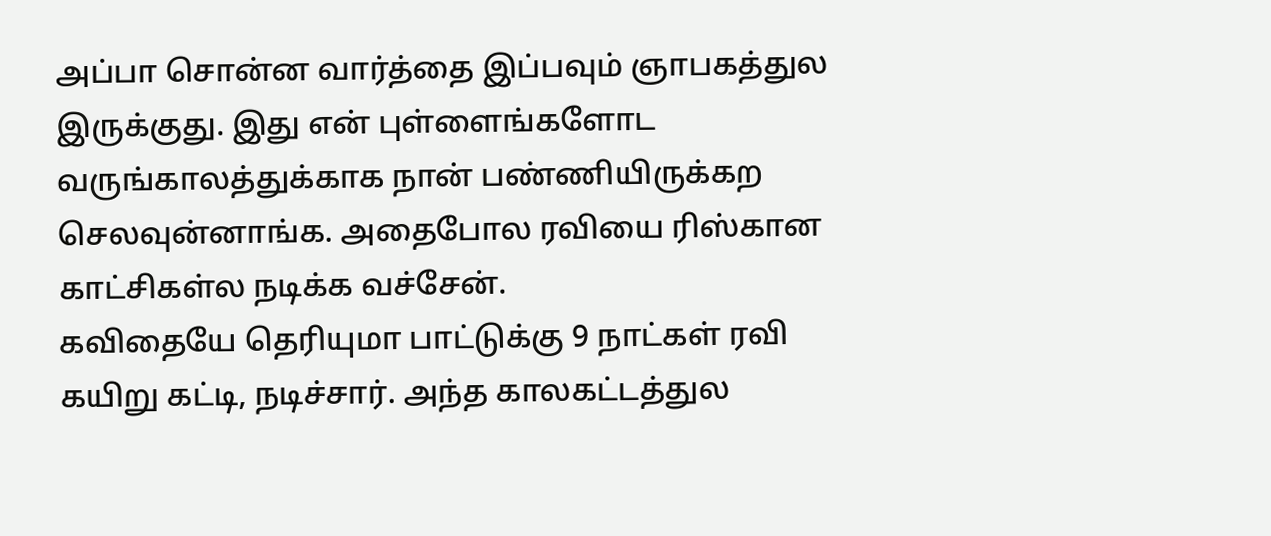அப்பா சொன்ன வார்த்தை இப்பவும் ஞாபகத்துல இருக்குது. இது என் புள்ளைங்களோட வருங்காலத்துக்காக நான் பண்ணியிருக்கற செலவுன்னாங்க. அதைபோல ரவியை ரிஸ்கான காட்சிகள்ல நடிக்க வச்சேன்.
கவிதையே தெரியுமா பாட்டுக்கு 9 நாட்கள் ரவி கயிறு கட்டி, நடிச்சார். அந்த காலகட்டத்துல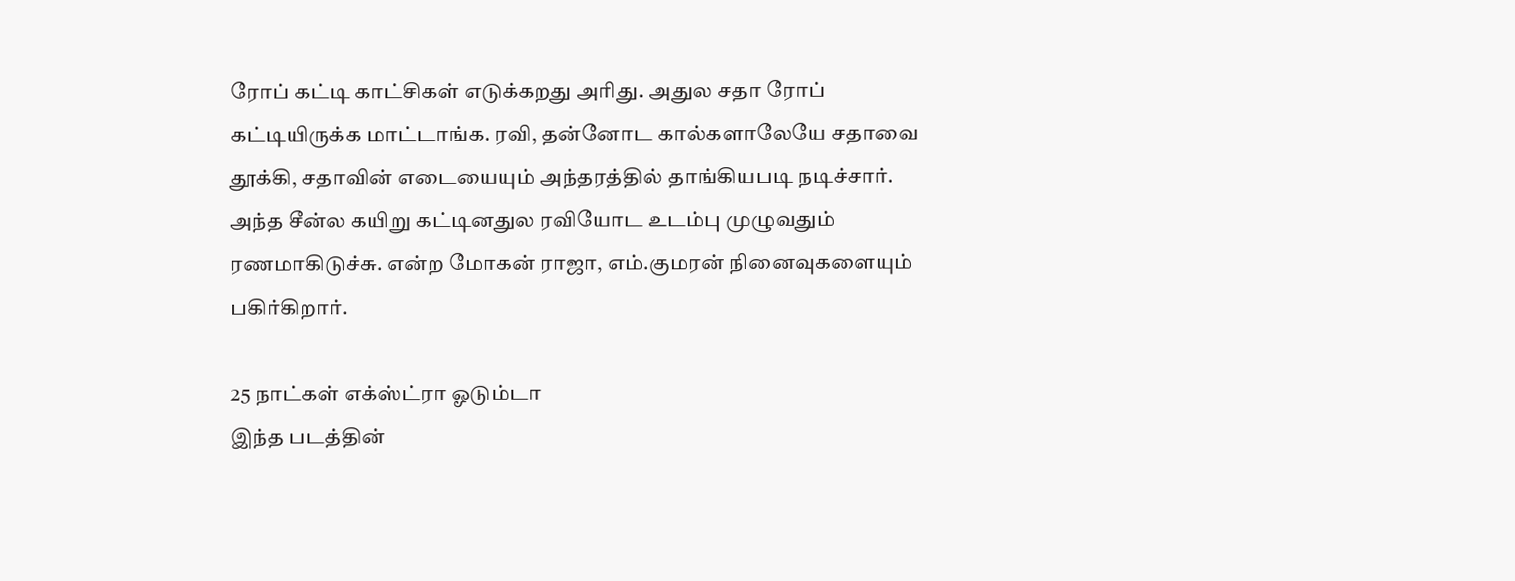ரோப் கட்டி காட்சிகள் எடுக்கறது அரிது. அதுல சதா ரோப் கட்டியிருக்க மாட்டாங்க. ரவி, தன்னோட கால்களாலேயே சதாவை தூக்கி, சதாவின் எடையையும் அந்தரத்தில் தாங்கியபடி நடிச்சார். அந்த சீன்ல கயிறு கட்டினதுல ரவியோட உடம்பு முழுவதும் ரணமாகிடுச்சு. என்ற மோகன் ராஜா, எம்.குமரன் நினைவுகளையும் பகிர்கிறார்.

25 நாட்கள் எக்ஸ்ட்ரா ஓடும்டா
இந்த படத்தின்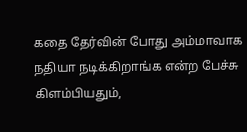கதை தேர்வின் போது அம்மாவாக நதியா நடிக்கிறாங்க என்ற பேச்சு கிளம்பியதும்,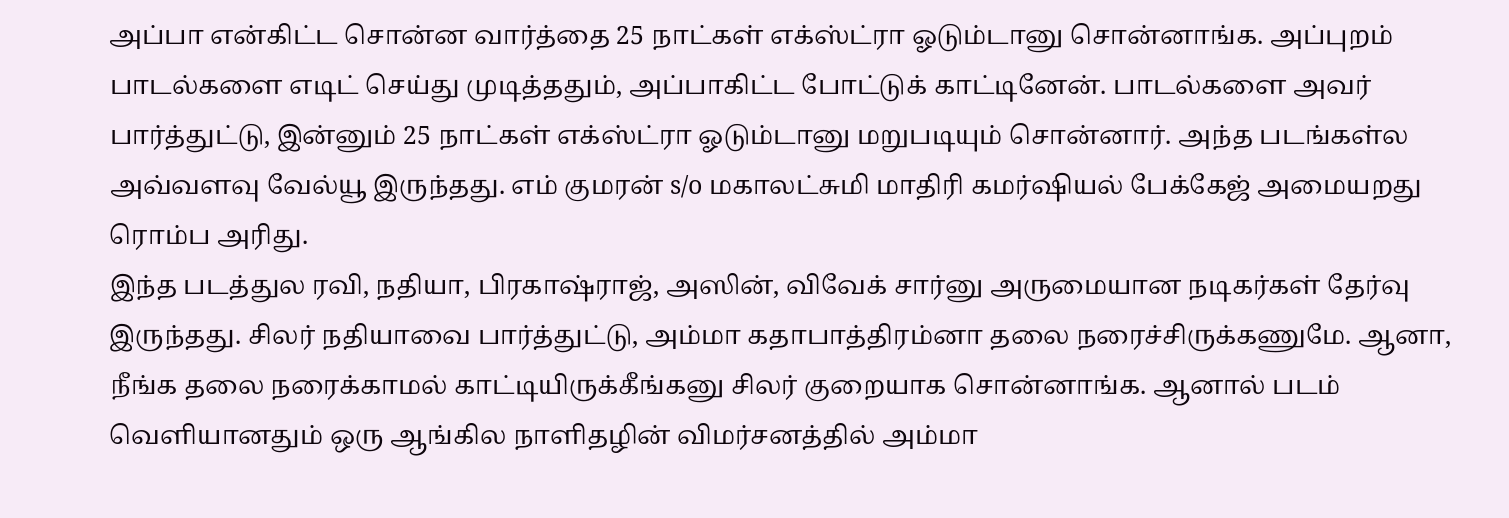அப்பா என்கிட்ட சொன்ன வார்த்தை 25 நாட்கள் எக்ஸ்ட்ரா ஓடும்டானு சொன்னாங்க. அப்புறம் பாடல்களை எடிட் செய்து முடித்ததும், அப்பாகிட்ட போட்டுக் காட்டினேன். பாடல்களை அவர் பார்த்துட்டு, இன்னும் 25 நாட்கள் எக்ஸ்ட்ரா ஓடும்டானு மறுபடியும் சொன்னார். அந்த படங்கள்ல அவ்வளவு வேல்யூ இருந்தது. எம் குமரன் s/o மகாலட்சுமி மாதிரி கமர்ஷியல் பேக்கேஜ் அமையறது ரொம்ப அரிது.
இந்த படத்துல ரவி, நதியா, பிரகாஷ்ராஜ், அஸின், விவேக் சார்னு அருமையான நடிகர்கள் தேர்வு இருந்தது. சிலர் நதியாவை பார்த்துட்டு, அம்மா கதாபாத்திரம்னா தலை நரைச்சிருக்கணுமே. ஆனா, நீங்க தலை நரைக்காமல் காட்டியிருக்கீங்கனு சிலர் குறையாக சொன்னாங்க. ஆனால் படம் வெளியானதும் ஒரு ஆங்கில நாளிதழின் விமர்சனத்தில் அம்மா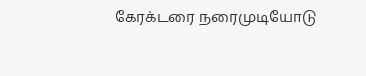கேரக்டரை நரைமுடியோடு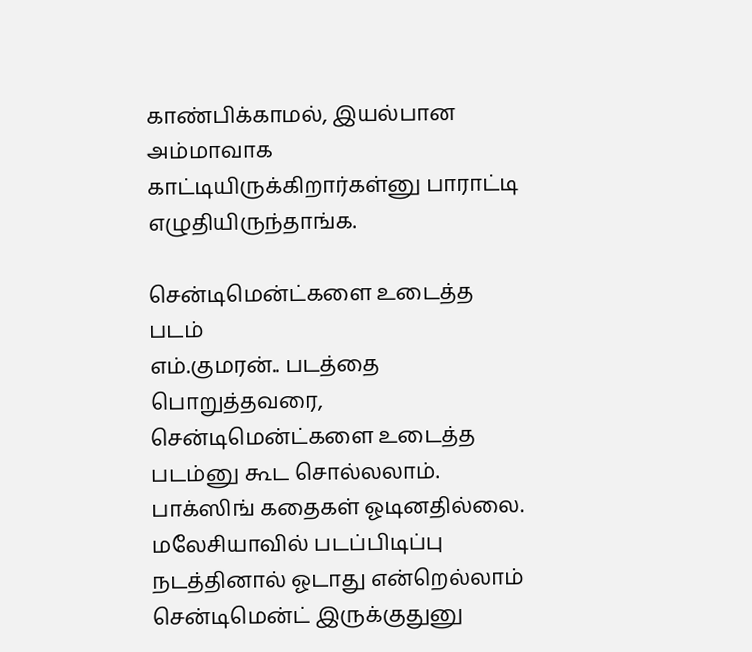காண்பிக்காமல், இயல்பான அம்மாவாக காட்டியிருக்கிறார்கள்னு பாராட்டி எழுதியிருந்தாங்க.

சென்டிமென்ட்களை உடைத்த படம்
எம்.குமரன்.. படத்தை பொறுத்தவரை, சென்டிமென்ட்களை உடைத்த படம்னு கூட சொல்லலாம். பாக்ஸிங் கதைகள் ஓடினதில்லை. மலேசியாவில் படப்பிடிப்பு நடத்தினால் ஓடாது என்றெல்லாம் சென்டிமென்ட் இருக்குதுனு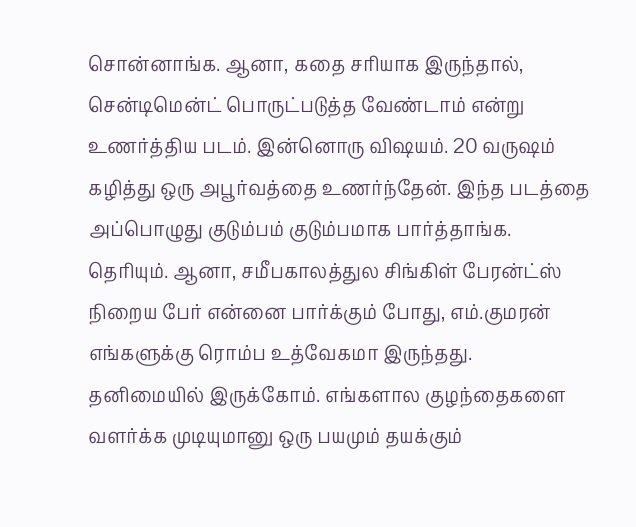சொன்னாங்க. ஆனா, கதை சரியாக இருந்தால், சென்டிமென்ட் பொருட்படுத்த வேண்டாம் என்று உணர்த்திய படம். இன்னொரு விஷயம். 20 வருஷம் கழித்து ஒரு அபூர்வத்தை உணர்ந்தேன். இந்த படத்தை அப்பொழுது குடும்பம் குடும்பமாக பார்த்தாங்க. தெரியும். ஆனா, சமீபகாலத்துல சிங்கிள் பேரன்ட்ஸ் நிறைய பேர் என்னை பார்க்கும் போது, எம்.குமரன் எங்களுக்கு ரொம்ப உத்வேகமா இருந்தது.
தனிமையில் இருக்கோம். எங்களால குழந்தைகளை வளர்க்க முடியுமானு ஒரு பயமும் தயக்கும்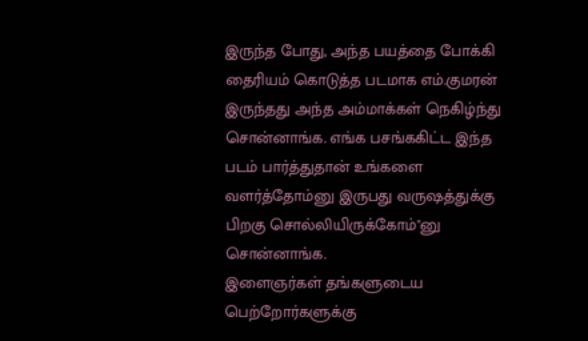இருந்த போது, அந்த பயத்தை போக்கி தைரியம் கொடுத்த படமாக எம்.குமரன் இருந்தது அந்த அம்மாக்கள் நெகிழ்ந்து சொன்னாங்க. எங்க பசங்ககிட்ட இந்த படம் பார்த்துதான் உங்களை வளர்த்தோம்னு இருபது வருஷத்துக்கு பிறகு சொல்லியிருக்கோம்"னு சொன்னாங்க.
இளைஞர்கள் தங்களுடைய பெற்றோர்களுக்கு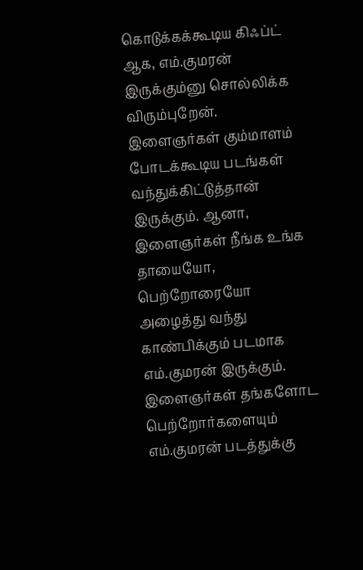கொடுக்கக்கூடிய கிஃப்ட் ஆக, எம்.குமரன் இருக்கும்னு சொல்லிக்க விரும்புறேன். இளைஞர்கள் கும்மாளம் போடக்கூடிய படங்கள் வந்துக்கிட்டுத்தான் இருக்கும். ஆனா, இளைஞர்கள் நீங்க உங்க தாயையோ, பெற்றோரையோ அழைத்து வந்து காண்பிக்கும் படமாக எம்.குமரன் இருக்கும். இளைஞர்கள் தங்களோட பெற்றோர்களையும் எம்.குமரன் படத்துக்கு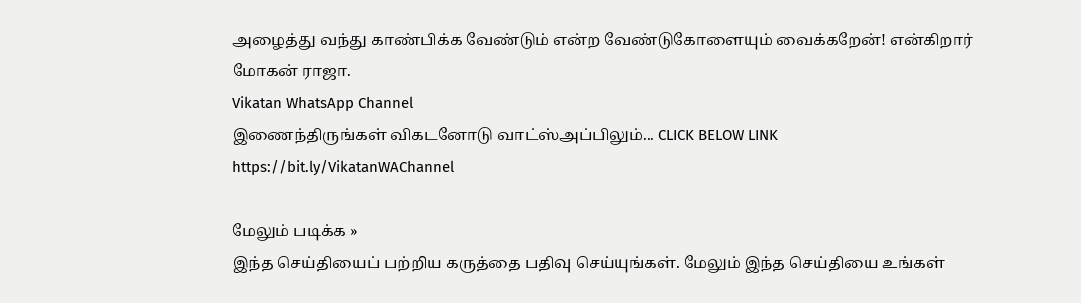அழைத்து வந்து காண்பிக்க வேண்டும் என்ற வேண்டுகோளையும் வைக்கறேன்! என்கிறார் மோகன் ராஜா.
Vikatan WhatsApp Channel
இணைந்திருங்கள் விகடனோடு வாட்ஸ்அப்பிலும்... CLICK BELOW LINK
https://bit.ly/VikatanWAChannel

மேலும் படிக்க »
இந்த செய்தியைப் பற்றிய கருத்தை பதிவு செய்யுங்கள். மேலும் இந்த செய்தியை உங்கள்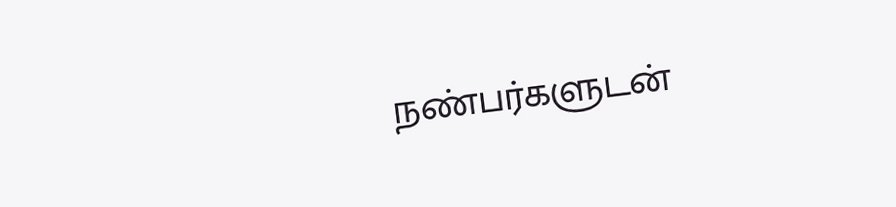நண்பர்களுடன்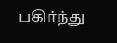பகிர்ந்து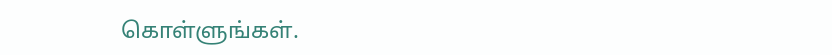கொள்ளுங்கள்.